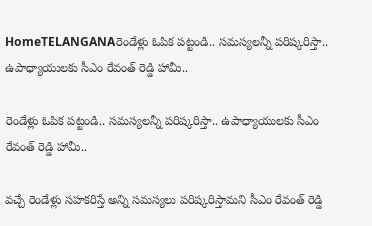HomeTELANGANAరెండేళ్లు ఓపిక పట్టండి.. సమస్యలన్నీ పరిష్కరిస్తా.. ఉపాధ్యాయులకు సీఎం రేవంత్ రెడ్డి హామీ..

రెండేళ్లు ఓపిక పట్టండి.. సమస్యలన్నీ పరిష్కరిస్తా.. ఉపాధ్యాయులకు సీఎం రేవంత్ రెడ్డి హామీ..

వచ్చే రెండేళ్లు సహకరిస్తే అన్ని సమస్యలు పరిష్కరిస్తామని సీఎం రేవంత్ రెడ్డి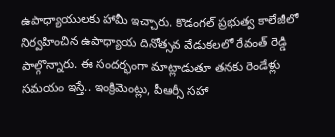ఉపాధ్యాయులకు హామీ ఇచ్చారు. కొడంగల్ ప్రభుత్వ కాలేజీలో నిర్వహించిన ఉపాధ్యాయ దినోత్సవ వేడుకలలో రేవంత్ రెడ్డి పాల్గొన్నారు. ఈ సందర్భంగా మాట్లాడుతూ తనకు రెండేళ్లు సమయం ఇస్తే.. ఇంక్రిమెంట్లు, పీఆర్సీ సహా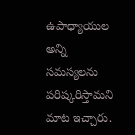ఉపాధ్యాయుల అన్ని సమస్యలను పరిష్కరిస్తామని మాట ఇచ్చారు.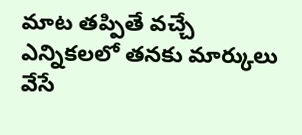మాట తప్పితే వచ్చే ఎన్నికలలో తనకు మార్కులు వేసే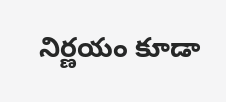నిర్ణయం కూడా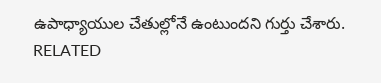ఉపాధ్యాయుల చేతుల్లోనే ఉంటుందని గుర్తు చేశారు.
RELATED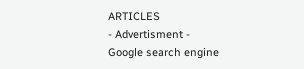ARTICLES
- Advertisment -
Google search engine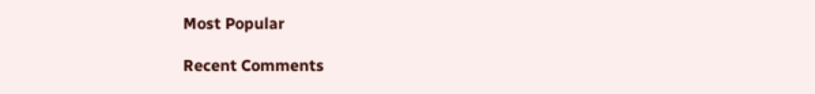Most Popular

Recent Comments